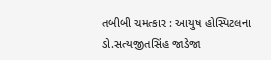તબીબી ચમત્કાર : આયુષ હોસ્પિટલના ડો.સત્યજીતસિંહ જાડેજા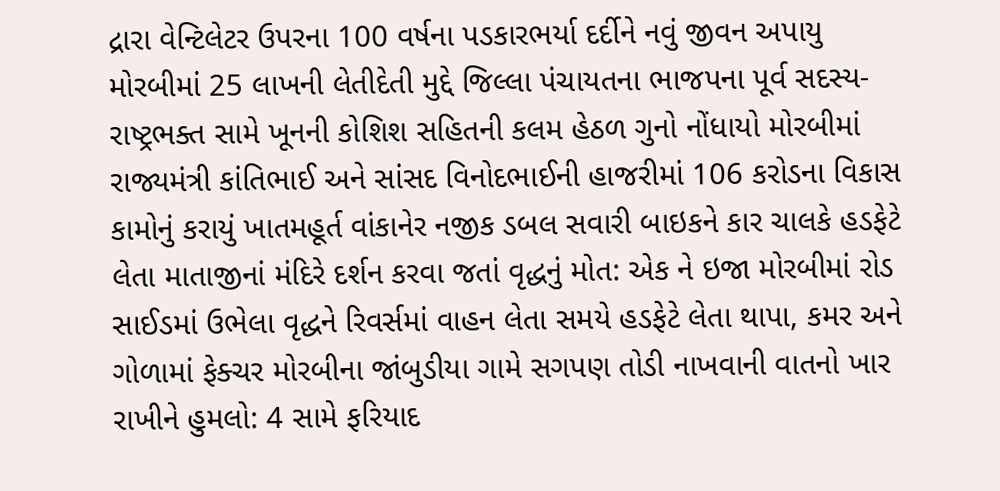દ્રારા વેન્ટિલેટર ઉપરના 100 વર્ષના પડકારભર્યા દર્દીને નવું જીવન અપાયુ મોરબીમાં 25 લાખની લેતીદેતી મુદ્દે જિલ્લા પંચાયતના ભાજપના પૂર્વ સદસ્ય-રાષ્ટ્રભક્ત સામે ખૂનની કોશિશ સહિતની કલમ હેઠળ ગુનો નોંધાયો મોરબીમાં રાજ્યમંત્રી કાંતિભાઈ અને સાંસદ વિનોદભાઈની હાજરીમાં 106 કરોડના વિકાસ કામોનું કરાયું ખાતમહૂર્ત વાંકાનેર નજીક ડબલ સવારી બાઇકને કાર ચાલકે હડફેટે લેતા માતાજીનાં મંદિરે દર્શન કરવા જતાં વૃદ્ધનું મોત: એક ને ઇજા મોરબીમાં રોડ સાઈડમાં ઉભેલા વૃદ્ધને રિવર્સમાં વાહન લેતા સમયે હડફેટે લેતા થાપા, કમર અને ગોળામાં ફેક્ચર મોરબીના જાંબુડીયા ગામે સગપણ તોડી નાખવાની વાતનો ખાર રાખીને હુમલો: 4 સામે ફરિયાદ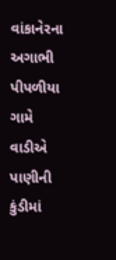વાંકાનેરના અગાભી પીપળીયા ગામે વાડીએ પાણીની કુંડીમાં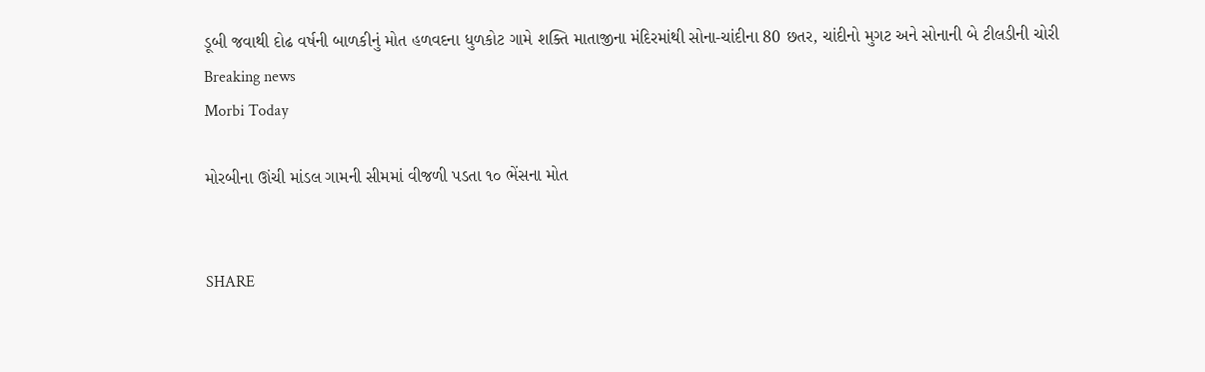ડૂબી જવાથી દોઢ વર્ષની બાળકીનું મોત હળવદના ધુળકોટ ગામે શક્તિ માતાજીના મંદિરમાંથી સોના-ચાંદીના 80 છતર, ચાંદીનો મુગટ અને સોનાની બે ટીલડીની ચોરી
Breaking news
Morbi Today

મોરબીના ઊંચી માંડલ ગામની સીમમાં વીજળી પડતા ૧૦ ભેંસના મોત


SHARE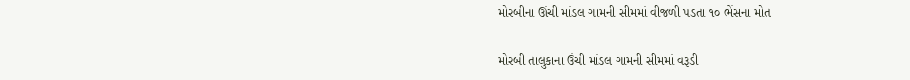મોરબીના ઊંચી માંડલ ગામની સીમમાં વીજળી પડતા ૧૦ ભેંસના મોત

મોરબી તાલુકાના ઉંચી માંડલ ગામની સીમમાં વરૂડી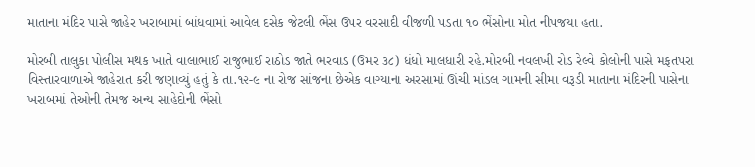માતાના મંદિર પાસે જાહેર ખરાબામાં બાંધવામાં આવેલ દસેક જેટલી ભેંસ ઉપર વરસાદી વીજળી પડતા ૧૦ ભેંસોના મોત નીપજયા હતા.

મોરબી તાલુકા પોલીસ મથક ખાતે વાલાભાઈ રાજુભાઈ રાઠોડ જાતે ભરવાડ (ઉમર ૩૮) ધંધો માલધારી રહે.મોરબી નવલખી રોડ રેલ્વે કોલોની પાસે મફતપરા વિસ્તારવાળાએ જાહેરાત કરી જણાવ્યું હતું કે તા.૧૨-૯ ના રોજ સાંજના છેએક વાગ્યાના અરસામાં ઊંચી માંડલ ગામની સીમા વરૂડી માતાના મંદિરની પાસેના ખરાબમાં તેઓની તેમજ અન્ય સાહેદોની ભેંસો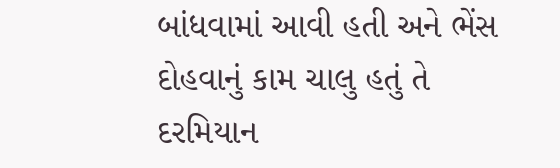બાંધવામાં આવી હતી અને ભેંસ દોહવાનું કામ ચાલુ હતું તે દરમિયાન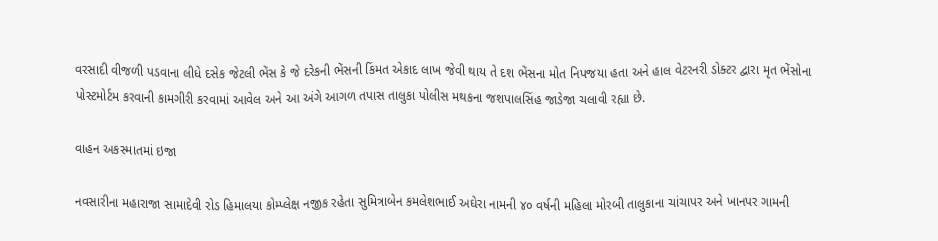વરસાદી વીજળી પડવાના લીધે દસેક જેટલી ભેંસ કે જે દરેકની ભેંસની કિંમત એકાદ લાખ જેવી થાય તે દશ ભેંસના મોત નિપજયા હતા અને હાલ વેટરનરી ડોક્ટર દ્વારા મૃત ભેંસોના પોસ્ટમોર્ટમ કરવાની કામગીરી કરવામાં આવેલ અને આ અંગે આગળ તપાસ તાલુકા પોલીસ મથકના જશપાલસિંહ જાડેજા ચલાવી રહ્યા છે.

વાહન અકસ્માતમાં ઇજા

નવસારીના મહારાજા સામાદેવી રોડ હિમાલયા કોમ્પ્લેક્ષ નજીક રહેતા સુમિત્રાબેન કમલેશભાઈ અઘેરા નામની ૪૦ વર્ષની મહિલા મોરબી તાલુકાના ચાંચાપર અને ખાનપર ગામની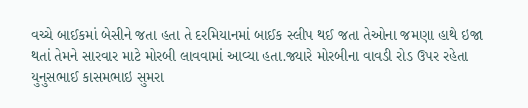વચ્ચે બાઈકમાં બેસીને જતા હતા તે દરમિયાનમાં બાઈક સ્લીપ થઈ જતા તેઓના જમણા હાથે ઇજા થતાં તેમને સારવાર માટે મોરબી લાવવામાં આવ્યા હતા.જ્યારે મોરબીના વાવડી રોડ ઉપર રહેતા યુનુસભાઈ કાસમભાઇ સુમરા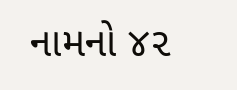નામનો ૪૨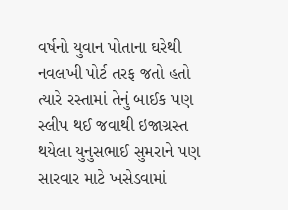વર્ષનો યુવાન પોતાના ઘરેથી નવલખી પોર્ટ તરફ જતો હતો ત્યારે રસ્તામાં તેનું બાઈક પણ સ્લીપ થઈ જવાથી ઇજાગ્રસ્ત થયેલા યુનુસભાઈ સુમરાને પણ સારવાર માટે ખસેડવામાં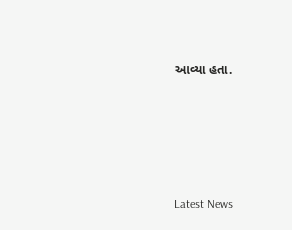આવ્યા હતા.






Latest News